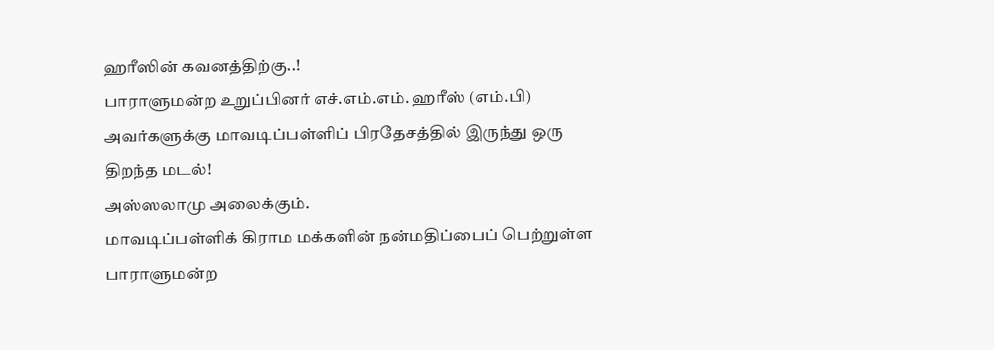ஹரீஸின் கவனத்திற்கு..!
பாராளுமன்ற உறுப்பினர் எச்.எம்.எம். ஹரீஸ் (எம்.பி) அவர்களுக்கு மாவடிப்பள்ளிப் பிரதேசத்தில் இருந்து ஒரு திறந்த மடல்!
அஸ்ஸலாமு அலைக்கும்.
மாவடிப்பள்ளிக் கிராம மக்களின் நன்மதிப்பைப் பெற்றுள்ள பாராளுமன்ற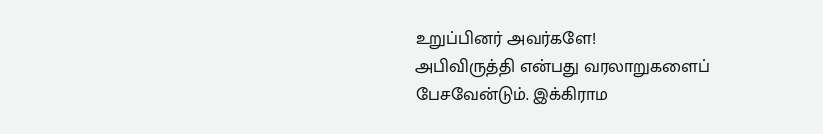உறுப்பினர் அவர்களே!
அபிவிருத்தி என்பது வரலாறுகளைப் பேசவேன்டும். இக்கிராம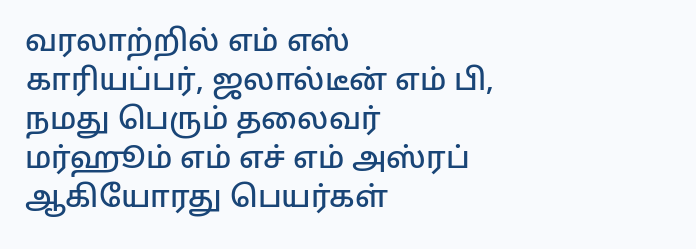வரலாற்றில் எம் எஸ் காரியப்பர், ஜலால்டீன் எம் பி, நமது பெரும் தலைவர் மர்ஹூம் எம் எச் எம் அஸ்ரப் ஆகியோரது பெயர்கள்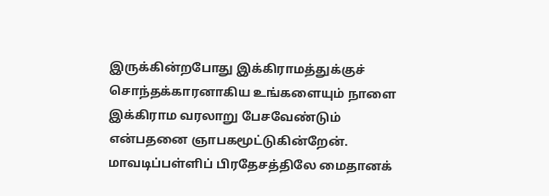இருக்கின்றபோது இக்கிராமத்துக்குச் சொந்தக்காரனாகிய உங்களையும் நாளை இக்கிராம வரலாறு பேசவேண்டும் என்பதனை ஞாபகமூட்டுகின்றேன்.
மாவடிப்பள்ளிப் பிரதேசத்திலே மைதானக்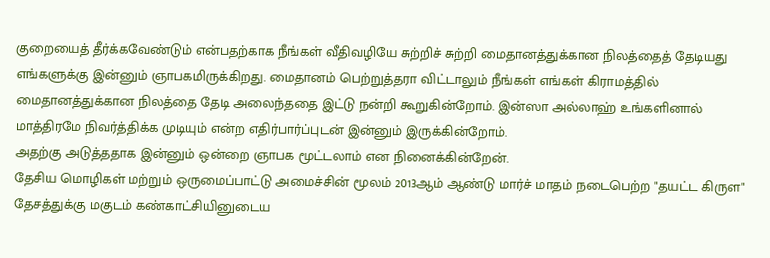குறையைத் தீர்க்கவேண்டும் என்பதற்காக நீங்கள் வீதிவழியே சுற்றிச் சுற்றி மைதானத்துக்கான நிலத்தைத் தேடியது எங்களுக்கு இன்னும் ஞாபகமிருக்கிறது. மைதானம் பெற்றுத்தரா விட்டாலும் நீங்கள் எங்கள் கிராமத்தில் மைதானத்துக்கான நிலத்தை தேடி அலைந்ததை இட்டு நன்றி கூறுகின்றோம். இன்ஸா அல்லாஹ் உங்களினால் மாத்திரமே நிவர்த்திக்க முடியும் என்ற எதிர்பார்ப்புடன் இன்னும் இருக்கின்றோம்.
அதற்கு அடுத்ததாக இன்னும் ஒன்றை ஞாபக மூட்டலாம் என நினைக்கின்றேன்.
தேசிய மொழிகள் மற்றும் ஒருமைப்பாட்டு அமைச்சின் மூலம் 2013ஆம் ஆண்டு மார்ச் மாதம் நடைபெற்ற "தயட்ட கிருள" தேசத்துக்கு மகுடம் கண்காட்சியினுடைய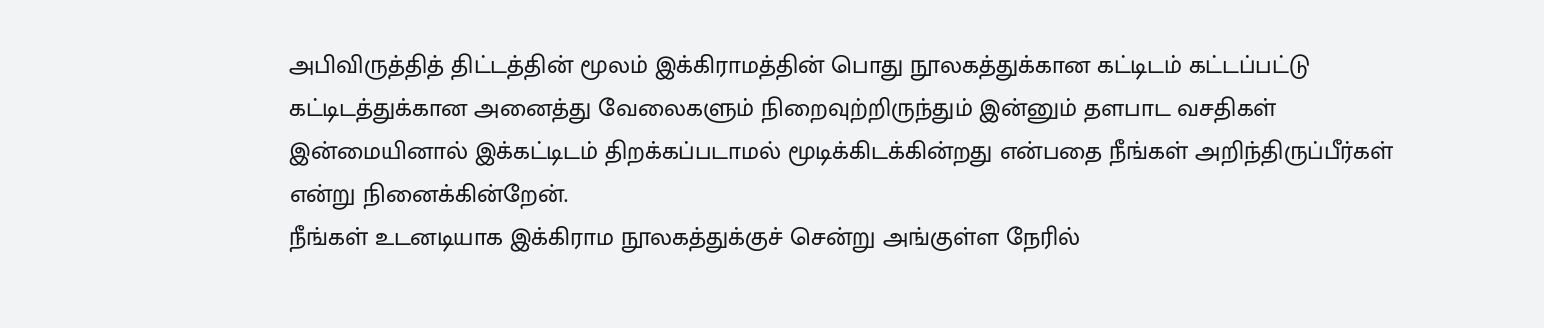அபிவிருத்தித் திட்டத்தின் மூலம் இக்கிராமத்தின் பொது நூலகத்துக்கான கட்டிடம் கட்டப்பட்டு கட்டிடத்துக்கான அனைத்து வேலைகளும் நிறைவுற்றிருந்தும் இன்னும் தளபாட வசதிகள் இன்மையினால் இக்கட்டிடம் திறக்கப்படாமல் மூடிக்கிடக்கின்றது என்பதை நீங்கள் அறிந்திருப்பீர்கள் என்று நினைக்கின்றேன்.
நீங்கள் உடனடியாக இக்கிராம நூலகத்துக்குச் சென்று அங்குள்ள நேரில்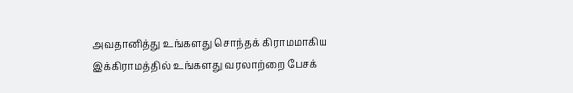அவதானித்து உங்களது சொந்தக் கிராமமாகிய இக்கிராமத்தில் உங்களது வரலாற்றை பேசக்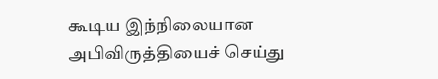கூடிய இந்நிலையான அபிவிருத்தியைச் செய்து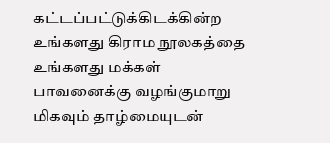கட்டப்பட்டுக்கிடக்கின்ற உங்களது கிராம நூலகத்தை உங்களது மக்கள் பாவனைக்கு வழங்குமாறு மிகவும் தாழ்மையுடன்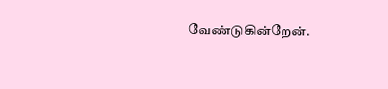வேண்டுகின்றேன்.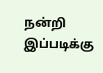நன்றி
இப்படிக்கு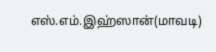எஸ்.எம்.இஹ்ஸான்(மாவடி)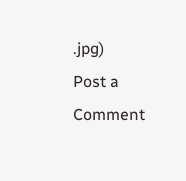.jpg)
Post a Comment